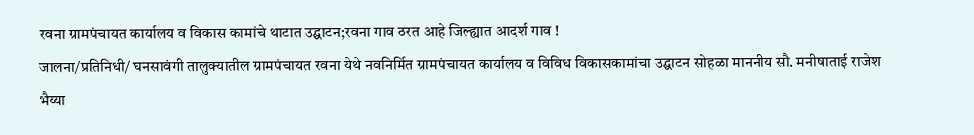रवना ग्रामपंचायत कार्यालय व विकास कामांचे थाटात उद्घाटन;रवना गाव ठरत आहे जिल्ह्यात आदर्श गाव !
जालना/प्रतिनिधी/ घनसावंगी तालुक्यातील ग्रामपंचायत रवना येथे नवनिर्मित ग्रामपंचायत कार्यालय व विविध विकासकामांचा उद्घाटन सोहळा माननीय सौ. मनीषाताई राजेश भैय्या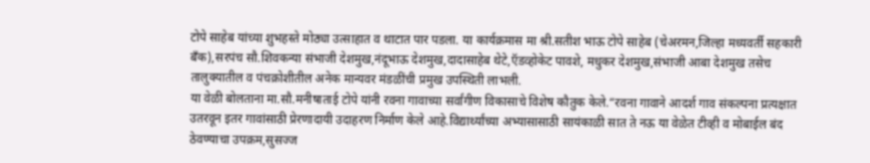टोपे साहेब यांच्या शुभहस्ते मोठ्या उत्साहात व थाटात पार पडला. या कार्यक्रमास मा श्री.सतीश भाऊ टोपे साहेब (चेअरमन,जिल्हा मध्यवर्ती सहकारी बँक),सरपंच सौ.शिवकन्या संभाजी देशमुख,नंदूभाऊ देशमुख,दादासाहेब थेटे,ऍडव्होकेट पावशे, मधुकर देशमुख,संभाजी आबा देशमुख तसेच तालुक्यातील व पंचक्रोशीतील अनेक मान्यवर मंडळींची प्रमुख उपस्थिती लाभली.
या वेळी बोलताना मा.सौ.मनीषाताई टोपे यांनी रवना गावाच्या सर्वांगीण विकासाचे विशेष कौतुक केले.“रवना गावाने आदर्श गाव संकल्पना प्रत्यक्षात उतरवून इतर गावांसाठी प्रेरणादायी उदाहरण निर्माण केले आहे.विद्यार्थ्यांच्या अभ्यासासाठी सायंकाळी सात ते नऊ या वेळेत टीव्ही व मोबाईल बंद ठेवण्याचा उपक्रम,सुसज्ज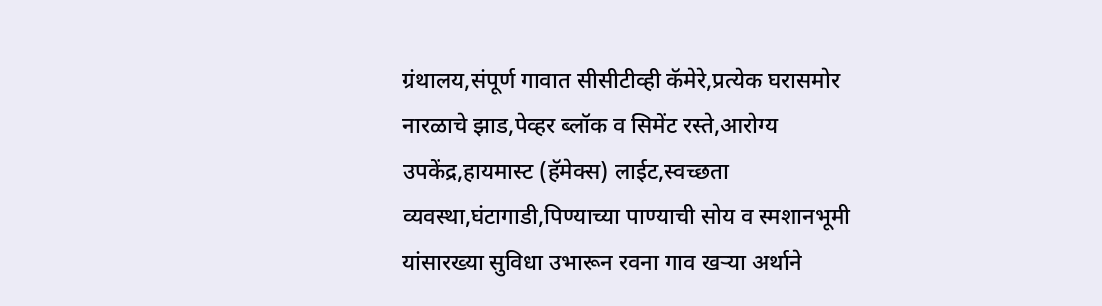ग्रंथालय,संपूर्ण गावात सीसीटीव्ही कॅमेरे,प्रत्येक घरासमोर नारळाचे झाड,पेव्हर ब्लॉक व सिमेंट रस्ते,आरोग्य उपकेंद्र,हायमास्ट (हॅमेक्स) लाईट,स्वच्छता व्यवस्था,घंटागाडी,पिण्याच्या पाण्याची सोय व स्मशानभूमी यांसारख्या सुविधा उभारून रवना गाव खऱ्या अर्थाने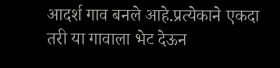आदर्श गाव बनले आहे.प्रत्येकाने एकदा तरी या गावाला भेट देऊन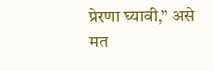प्रेरणा घ्यावी,” असे मत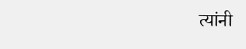त्यांनी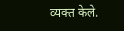व्यक्त केले.